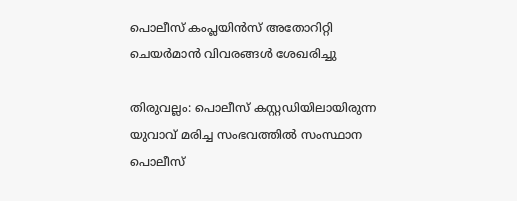പൊലീസ് കംപ്ലയിൻസ് അതോറിറ്റി ചെയർമാൻ വിവരങ്ങൾ ശേഖരിച്ചു

തിരുവല്ലം: പൊലീസ് കസ്റ്റഡിയിലായിരുന്ന യുവാവ് മരിച്ച സംഭവത്തിൽ സംസ്ഥാന പൊലീസ്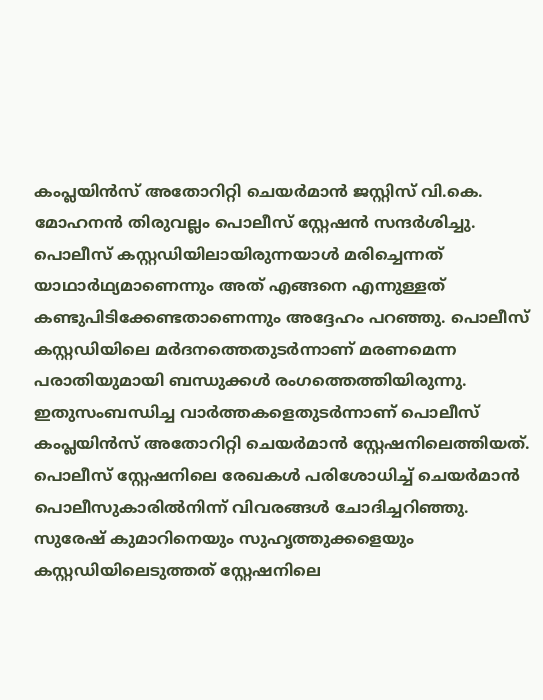കംപ്ലയിൻസ് അതോറിറ്റി ചെയർമാൻ ജസ്റ്റിസ് വി.കെ. മോഹനൻ തിരുവല്ലം പൊലീസ് സ്റ്റേഷൻ സന്ദർശിച്ചു. പൊലീസ് കസ്റ്റഡിയിലായിരുന്നയാൾ മരിച്ചെന്നത് യാഥാർഥ്യമാണെന്നും അത് എങ്ങനെ എന്നുള്ളത് കണ്ടുപിടിക്കേണ്ടതാണെന്നും അദ്ദേഹം പറഞ്ഞു. പൊലീസ് കസ്റ്റഡിയിലെ മർദനത്തെതുടർന്നാണ് മരണമെന്ന പരാതിയുമായി ബന്ധുക്കൾ രംഗത്തെത്തിയിരുന്നു. ഇതുസംബന്ധിച്ച വാർത്തകളെതുടർന്നാണ് പൊലീസ് കംപ്ലയിൻസ് അതോറിറ്റി ചെയർമാൻ സ്റ്റേഷനിലെത്തിയത്. പൊലീസ് സ്റ്റേഷനിലെ രേഖകൾ പരിശോധിച്ച് ചെയർമാൻ പൊലീസുകാരിൽനിന്ന് വിവരങ്ങൾ ചോദിച്ചറിഞ്ഞു. സുരേഷ് കുമാറിനെയും സുഹൃത്തുക്കളെയും കസ്റ്റഡിയിലെടുത്തത് സ്റ്റേഷനിലെ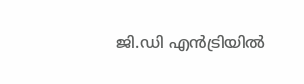ജി.ഡി എൻട്രിയിൽ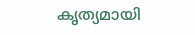കൃത്യമായി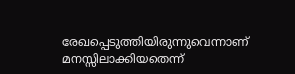രേഖപ്പെടുത്തിയിരുന്നുവെന്നാണ് മനസ്സിലാക്കിയതെന്ന്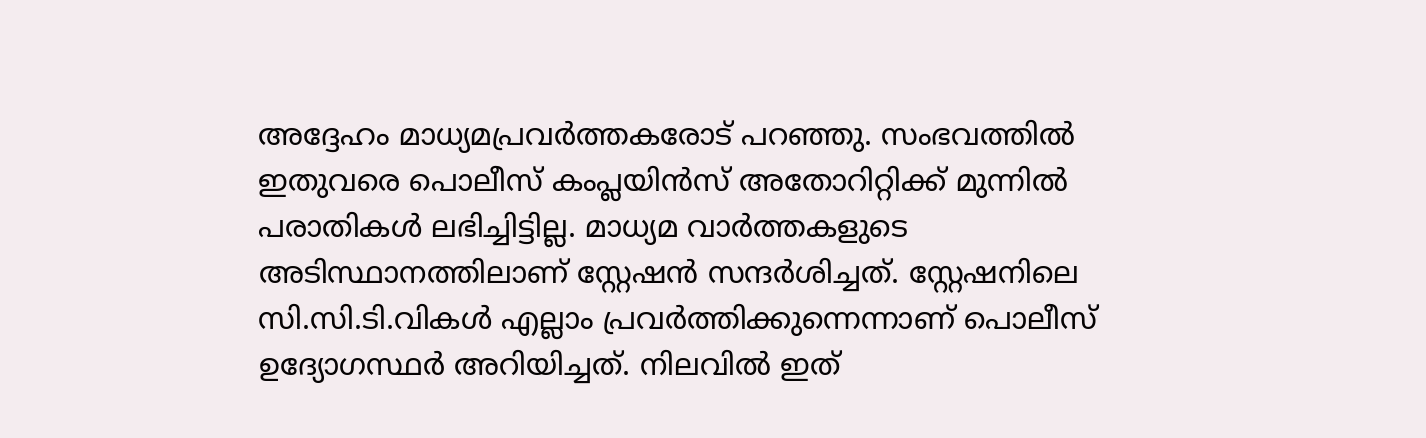അദ്ദേഹം മാധ്യമപ്രവർത്തകരോട് പറഞ്ഞു. സംഭവത്തിൽ ഇതുവരെ പൊലീസ് കംപ്ലയിൻസ് അതോറിറ്റിക്ക് മുന്നിൽ പരാതികൾ ലഭിച്ചിട്ടില്ല. മാധ്യമ വാർത്തകളുടെ അടിസ്ഥാനത്തിലാണ് സ്റ്റേഷൻ സന്ദർശിച്ചത്. സ്റ്റേഷനിലെ സി.സി.ടി.വികൾ എല്ലാം പ്രവർത്തിക്കുന്നെന്നാണ് പൊലീസ് ഉദ്യോഗസ്ഥർ അറിയിച്ചത്. നിലവിൽ ഇത്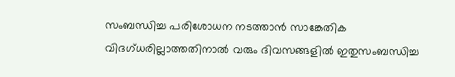സംബന്ധിച്ച പരിശോധന നടത്താൻ സാങ്കേതിക വിദഗ്ധരില്ലാത്തതിനാൽ വരും ദിവസങ്ങളിൽ ഇതുസംബന്ധിച്ച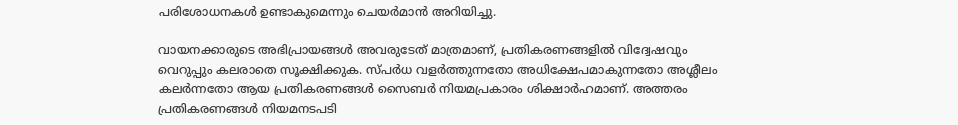പരിശോധനകൾ ഉണ്ടാകുമെന്നും ചെയർമാൻ അറിയിച്ചു.

വായനക്കാരുടെ അഭിപ്രായങ്ങള്‍ അവരുടേത് മാത്രമാണ്, പ്രതികരണങ്ങളിൽ വിദ്വേഷവും വെറുപ്പും കലരാതെ സൂക്ഷിക്കുക. സ്പർധ വളർത്തുന്നതോ അധിക്ഷേപമാകുന്നതോ അശ്ലീലം കലർന്നതോ ആയ പ്രതികരണങ്ങൾ സൈബർ നിയമപ്രകാരം ശിക്ഷാർഹമാണ്. അത്തരം പ്രതികരണങ്ങൾ നിയമനടപടി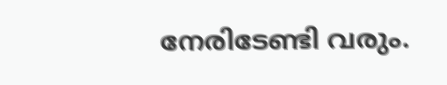നേരിടേണ്ടി വരും.